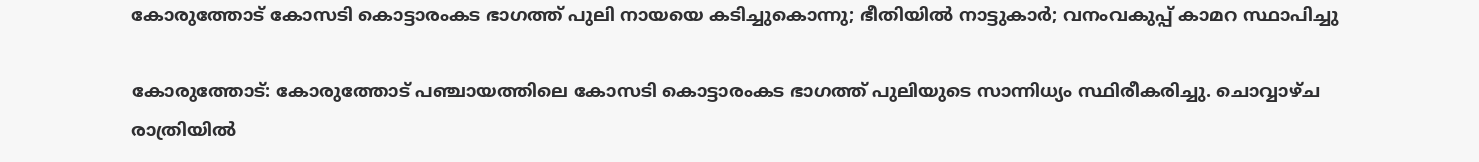കോരുത്തോട് കോസടി കൊട്ടാരംകട ഭാഗത്ത് പുലി നായയെ കടിച്ചുകൊന്നു; ഭീതിയിൽ നാട്ടുകാർ; വനംവകുപ്പ് കാമറ സ്ഥാപിച്ചു

കോരുത്തോട്: കോരുത്തോട് പഞ്ചായത്തിലെ കോസടി കൊട്ടാരംകട ഭാഗത്ത് പുലിയുടെ സാന്നിധ്യം സ്ഥിരീകരിച്ചു. ചൊവ്വാഴ്ച രാത്രിയിൽ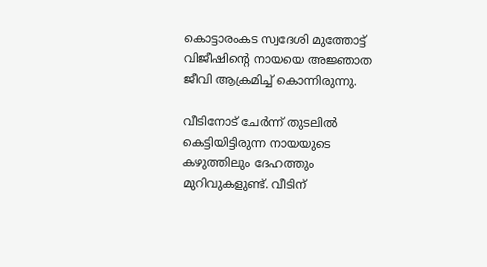കൊട്ടാരംകട സ്വദേശി മുത്തോട്ട് വിജീഷിന്‍റെ നായയെ അജ്ഞാത ജീവി ആക്രമിച്ച് കൊന്നിരുന്നു.

വീടിനോട് ചേർന്ന് തുടലിൽ കെട്ടിയിട്ടിരുന്ന നായയുടെ കഴുത്തിലും ദേഹത്തും മുറിവുകളുണ്ട്. വീടിന്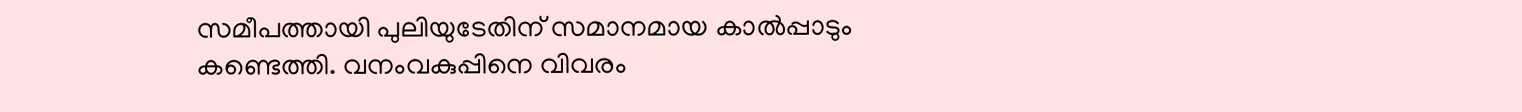സമീപത്തായി പുലിയുടേതിന് സമാനമായ കാൽപ്പാടും കണ്ടെത്തി. വനംവകുപ്പിനെ വിവരം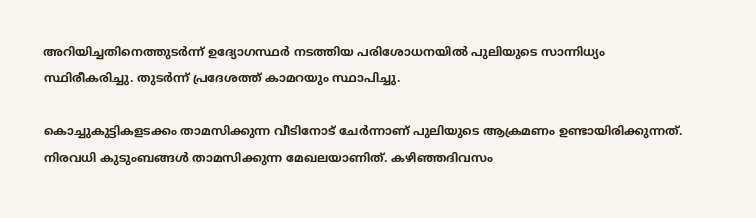അറിയിച്ചതിനെത്തുടർന്ന് ഉദ്യോഗസ്ഥർ നടത്തിയ പരിശോധനയിൽ പുലിയുടെ സാന്നിധ്യം സ്ഥിരീകരിച്ചു. തുടർന്ന് പ്രദേശത്ത് കാമറയും സ്ഥാപിച്ചു.

കൊച്ചുകുട്ടികളടക്കം താമസിക്കുന്ന വീടിനോട് ചേർന്നാണ് പുലിയുടെ ആക്രമണം ഉണ്ടായിരിക്കുന്നത്. നിരവധി കുടുംബങ്ങൾ താമസിക്കുന്ന മേഖലയാണിത്. കഴിഞ്ഞദിവസം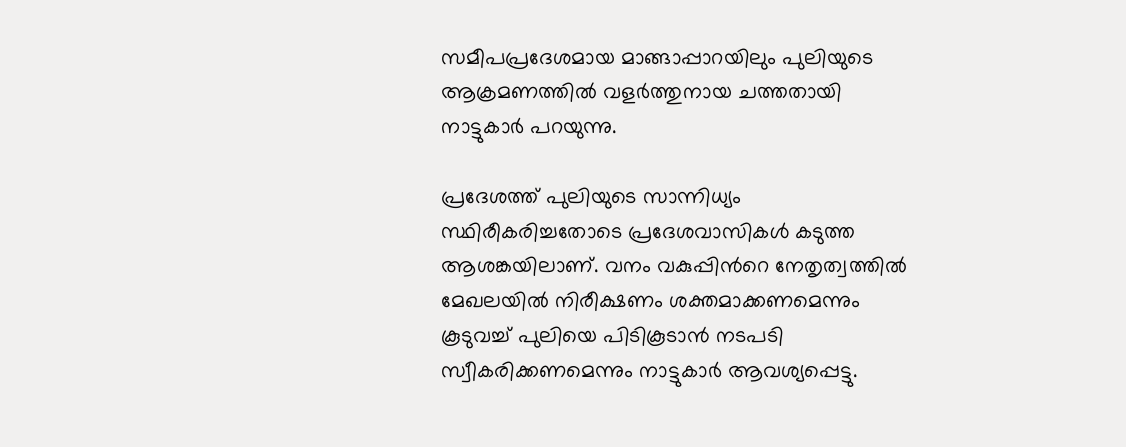സമീപപ്രദേശമായ മാങ്ങാപ്പാറയിലും പുലിയുടെ ആക്രമണത്തിൽ വളർത്തുനായ ചത്തതായി നാട്ടുകാർ പറയുന്നു.

പ്രദേശത്ത് പുലിയുടെ സാന്നിധ്യം സ്ഥിരീകരിച്ചതോടെ പ്രദേശവാസികൾ കടുത്ത ആശങ്കയിലാണ്. വനം വകുപ്പിന്‍റെ നേതൃത്വത്തിൽ മേഖലയിൽ നിരീക്ഷണം ശക്തമാക്കണമെന്നും കൂടുവച്ച് പുലിയെ പിടികൂടാൻ നടപടി സ്വീകരിക്കണമെന്നും നാട്ടുകാർ ആവശ്യപ്പെട്ടു.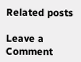Related posts

Leave a Comment